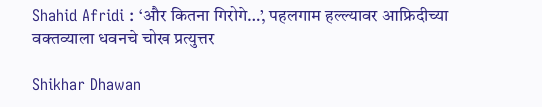Shahid Afridi : ‘और कितना गिरोगे…’, पहलगाम हल्ल्यावर आफ्रिदीच्या वक्तव्याला धवनचे चोख प्रत्युत्तर

Shikhar Dhawan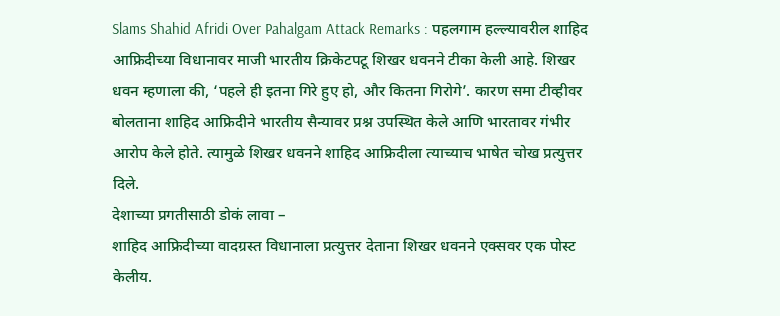Slams Shahid Afridi Over Pahalgam Attack Remarks : पहलगाम हल्ल्यावरील शाहिद आफ्रिदीच्या विधानावर माजी भारतीय क्रिकेटपटू शिखर धवनने टीका केली आहे. शिखर धवन म्हणाला की, ‘पहले ही इतना गिरे हुए हो, और कितना गिरोगे’. कारण समा टीव्हीवर बोलताना शाहिद आफ्रिदीने भारतीय सैन्यावर प्रश्न उपस्थित केले आणि भारतावर गंभीर आरोप केले होते. त्यामुळे शिखर धवनने शाहिद आफ्रिदीला त्याच्याच भाषेत चोख प्रत्युत्तर दिले.
देशाच्या प्रगतीसाठी डोकं लावा –
शाहिद आफ्रिदीच्या वादग्रस्त विधानाला प्रत्युत्तर देताना शिखर धवनने एक्सवर एक पोस्ट केलीय.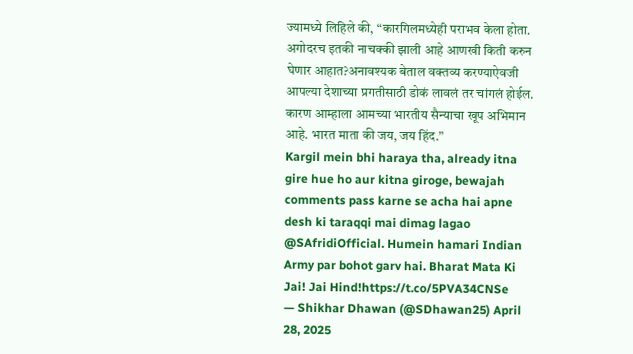ज्यामध्ये लिहिले की, “कारगिलमध्येही पराभव केला होता. अगोदरच इतकी नाचक्की झाली आहे आणखी किती करुन घेणार आहात?अनावश्यक बेताल वक्तव्य करण्याऐवजी आपल्या देशाच्या प्रगतीसाठी डोकं लावलं तर चांगलं होईल. कारण आम्हाला आमच्या भारतीय सैन्याचा खूप अभिमान आहे. भारत माता की जय, जय हिंद.”
Kargil mein bhi haraya tha, already itna gire hue ho aur kitna giroge, bewajah comments pass karne se acha hai apne desh ki taraqqi mai dimag lagao @SAfridiOfficial. Humein hamari Indian Army par bohot garv hai. Bharat Mata Ki Jai! Jai Hind!https://t.co/5PVA34CNSe
— Shikhar Dhawan (@SDhawan25) April 28, 2025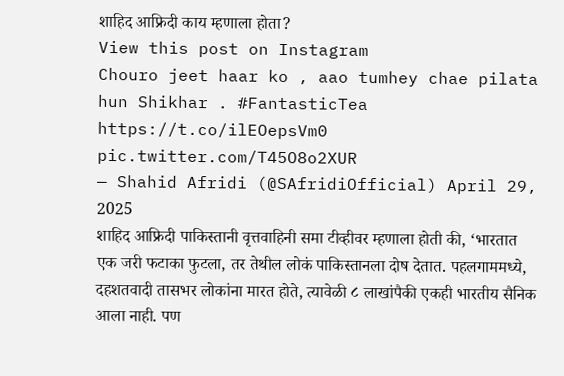शाहिद आफ्रिदी काय म्हणाला होता?
View this post on Instagram
Chouro jeet haar ko , aao tumhey chae pilata hun Shikhar . #FantasticTea https://t.co/ilEOepsVm0 pic.twitter.com/T45O8o2XUR
— Shahid Afridi (@SAfridiOfficial) April 29, 2025
शाहिद आफ्रिदी पाकिस्तानी वृत्तवाहिनी समा टीव्हीवर म्हणाला होती की, ‘भारतात एक जरी फटाका फुटला, तर तेथील लोकं पाकिस्तानला दोष देतात. पहलगाममध्ये, दहशतवादी तासभर लोकांना मारत होते, त्यावेळी ८ लाखांपैकी एकही भारतीय सैनिक आला नाही. पण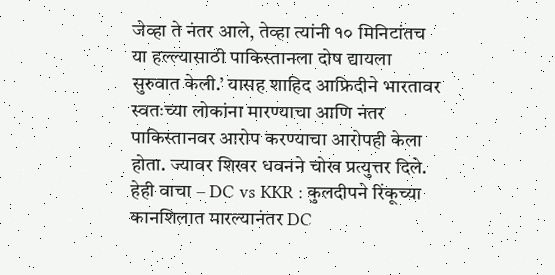जेव्हा ते नंतर आले, तेव्हा त्यांनी १० मिनिटांतच या हल्ल्यासाठी पाकिस्तानला दोष द्यायला सुरुवात केली.’ यासह शाहिद आफ्रिदीने भारतावर स्वतःच्या लोकांना मारण्याचा आणि नंतर पाकिस्तानवर आरोप करण्याचा आरोपही केला होता. ज्यावर शिखर धवनने चोख प्रत्युत्तर दिले.
हेही वाचा – DC vs KKR : कुलदीपने रिंकूच्या कानशिलात मारल्यानंतर DC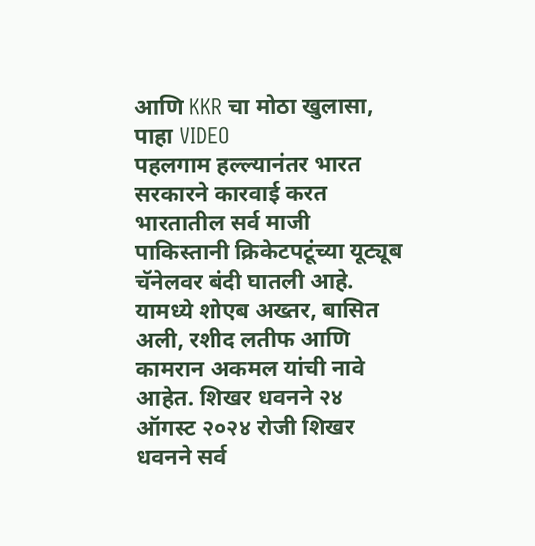आणि KKR चा मोठा खुलासा, पाहा VIDEO
पहलगाम हल्ल्यानंतर भारत सरकारने कारवाई करत भारतातील सर्व माजी पाकिस्तानी क्रिकेटपटूंच्या यूट्यूब चॅनेलवर बंदी घातली आहे. यामध्ये शोएब अख्तर, बासित अली, रशीद लतीफ आणि कामरान अकमल यांची नावे आहेत. शिखर धवनने २४ ऑगस्ट २०२४ रोजी शिखर धवनने सर्व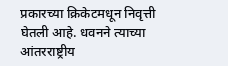प्रकारच्या क्रिकेटमधून निवृत्ती घेतली आहे. धवनने त्याच्या आंतरराष्ट्रीय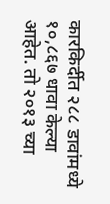कारकिर्दीत २८८ डावांमध्ये १०,८६७ धावा केल्या आहेत. तो २०१३ च्या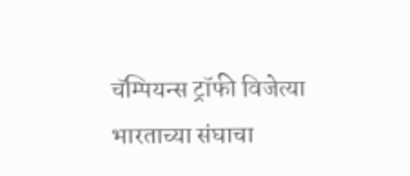चॅम्पियन्स ट्रॉफी विजेत्या भारताच्या संघाचा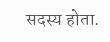सदस्य होता.